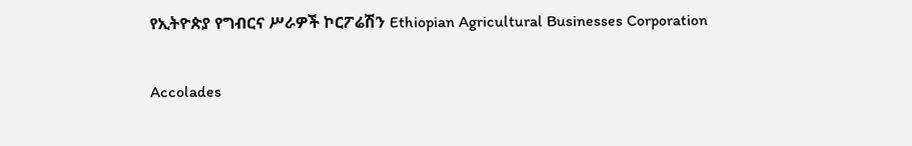የኢትዮጵያ የግብርና ሥራዎች ኮርፖሬሽን Ethiopian Agricultural Businesses Corporation

Accolades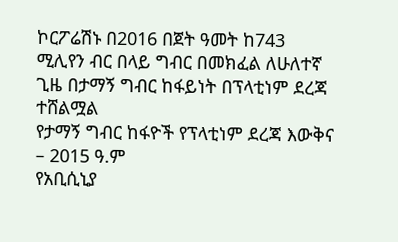ኮርፖሬሽኑ በ2016 በጀት ዓመት ከ743 ሚሊየን ብር በላይ ግብር በመክፈል ለሁለተኛ ጊዜ በታማኝ ግብር ከፋይነት በፕላቲነም ደረጃ ተሸልሟል
የታማኝ ግብር ከፋዮች የፕላቲነም ደረጃ እውቅና – 2015 ዓ.ም
የአቢሲኒያ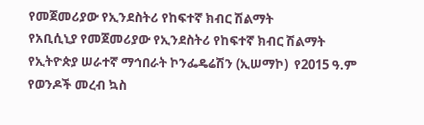የመጀመሪያው የኢንደስትሪ የከፍተኛ ክብር ሽልማት
የአቢሲኒያ የመጀመሪያው የኢንደስትሪ የከፍተኛ ክብር ሽልማት
የኢትዮጵያ ሠራተኛ ማኅበራት ኮንፌዴሬሽን (ኢሠማኮ)  የ2015 ዓ.ም የወንዶች መረብ ኳስ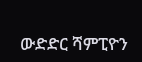ውድድር ሻምፒዮን